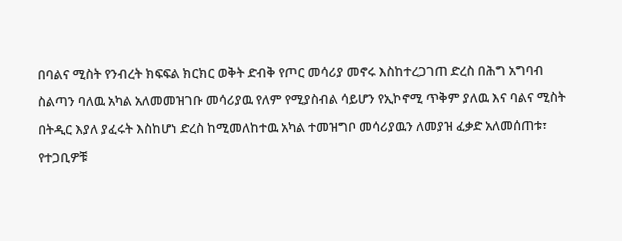በባልና ሚስት የንብረት ክፍፍል ክርክር ወቅት ድብቅ የጦር መሳሪያ መኖሩ እስከተረጋገጠ ድረስ በሕግ አግባብ ስልጣን ባለዉ አካል አለመመዝገቡ መሳሪያዉ የለም የሚያስብል ሳይሆን የኢኮኖሚ ጥቅም ያለዉ እና ባልና ሚስት በትዲር እያለ ያፈሩት እስከሆነ ድረስ ከሚመለከተዉ አካል ተመዝግቦ መሳሪያዉን ለመያዝ ፈቃድ አለመሰጠቱ፣ የተጋቢዎቹ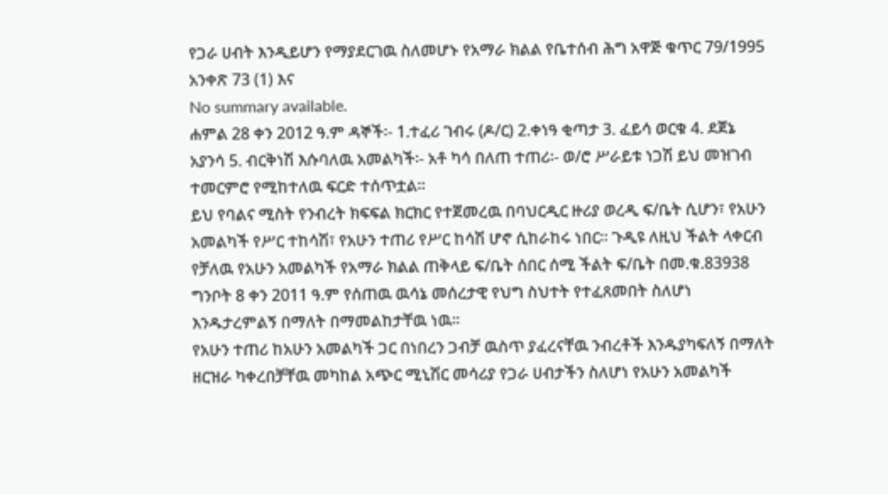የጋራ ሀብት እንዲይሆን የማያደርገዉ ስለመሆኑ የአማራ ክልል የቤተሰብ ሕግ አዋጅ ቁጥር 79/1995 አንቀጽ 73 (1) እና
No summary available.
ሐምል 28 ቀን 2012 ዓ.ም ዳኞች፡- 1.ተፈሪ ገብሩ (ዶ/ር) 2.ቀነዓ ቂጣታ 3. ፈይሳ ወርቁ 4. ደጀኔ አያንሳ 5. ብርቅነሽ እሱባለዉ አመልካች፡- አቶ ካሳ በለጠ ተጠሪ፡- ወ/ሮ ሥራይቱ ነጋሽ ይህ መዝገብ ተመርምሮ የሚከተለዉ ፍርድ ተሰጥቷል።
ይህ የባልና ሚስት የንብረት ክፍፍል ክርክር የተጀመረዉ በባህርዲር ዙሪያ ወረዲ ፍ/ቤት ሲሆን፣ የአሁን አመልካች የሥር ተከሳሽ፣ የአሁን ተጠሪ የሥር ከሳሽ ሆኖ ሲከራከሩ ነበር። ጉዲዩ ለዚህ ችልት ላቀርብ የቻለዉ የአሁን አመልካች የአማራ ክልል ጠቅላይ ፍ/ቤት ሰበር ሰሚ ችልት ፍ/ቤት በመ.ቁ.83938 ግንቦት 8 ቀን 2011 ዓ.ም የሰጠዉ ዉሳኔ መሰረታዊ የህግ ስህተት የተፈጸመበት ስለሆነ እንዱታረምልኝ በማለት በማመልከታቸዉ ነዉ።
የአሁን ተጠሪ ከአሁን አመልካች ጋር በነበረን ጋብቻ ዉስጥ ያፈረናቸዉ ንብረቶች እንዱያካፍለኝ በማለት ዘርዝራ ካቀረበቻቸዉ መካከል አጭር ሚኒሽር መሳሪያ የጋራ ሀብታችን ስለሆነ የአሁን አመልካች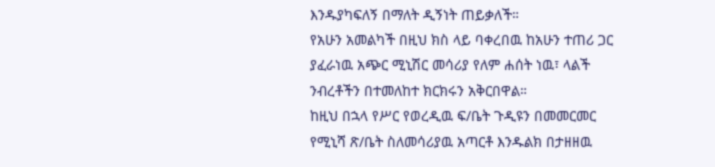እንዱያካፍለኝ በማለት ዲኝነት ጠይቃለች።
የአሁን አመልካች በዚህ ክስ ላይ ባቀረበዉ ከአሁን ተጠሪ ጋር ያፈራነዉ አጭር ሚኒሽር መሳሪያ የለም ሐሰት ነዉ፣ ላልች ንብረቶችን በተመለከተ ክርክሩን አቅርበዋል።
ከዚህ በኋላ የሥር የወረዲዉ ፍ/ቤት ጉዲዩን በመመርመር የሚኒሻ ጽ/ቤት ስለመሳሪያዉ አጣርቶ እንዱልክ በታዘዘዉ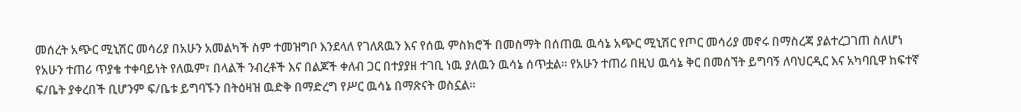መሰረት አጭር ሚኒሽር መሳሪያ በአሁን አመልካች ስም ተመዝግቦ እንደላለ የገለጸዉን እና የሰዉ ምስክሮች በመስማት በሰጠዉ ዉሳኔ አጭር ሚኒሽር የጦር መሳሪያ መኖሩ በማስረጃ ያልተረጋገጠ ስለሆነ የአሁን ተጠሪ ጥያቄ ተቀባይነት የለዉም፣ በላልች ንብረቶች እና በልጆች ቀለብ ጋር በተያያዘ ተገቢ ነዉ ያለዉን ዉሳኔ ሰጥቷል። የአሁን ተጠሪ በዚህ ዉሳኔ ቅር በመሰኘት ይግባኝ ለባህርዲር እና አካባቢዋ ከፍተኛ ፍ/ቤት ያቀረበች ቢሆንም ፍ/ቤቱ ይግባኙን በትዕዛዝ ዉድቅ በማድረግ የሥር ዉሳኔ በማጽናት ወስኗል።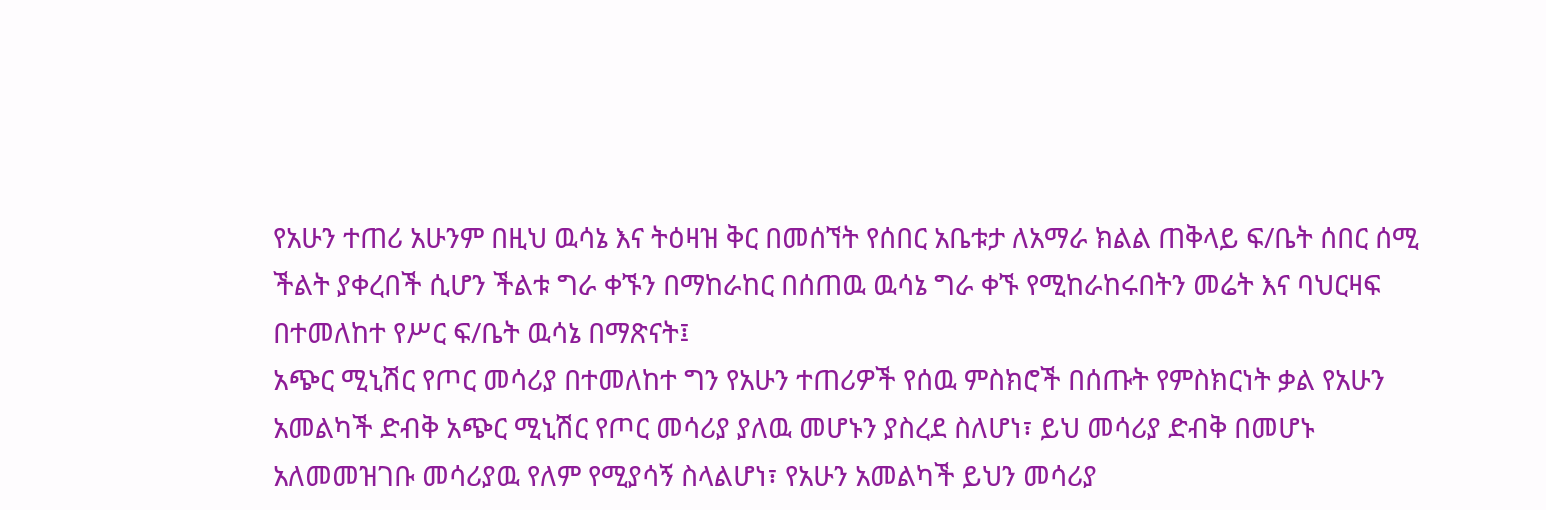የአሁን ተጠሪ አሁንም በዚህ ዉሳኔ እና ትዕዛዝ ቅር በመሰኘት የሰበር አቤቱታ ለአማራ ክልል ጠቅላይ ፍ/ቤት ሰበር ሰሚ ችልት ያቀረበች ሲሆን ችልቱ ግራ ቀኙን በማከራከር በሰጠዉ ዉሳኔ ግራ ቀኙ የሚከራከሩበትን መሬት እና ባህርዛፍ በተመለከተ የሥር ፍ/ቤት ዉሳኔ በማጽናት፤
አጭር ሚኒሽር የጦር መሳሪያ በተመለከተ ግን የአሁን ተጠሪዎች የሰዉ ምስክሮች በሰጡት የምስክርነት ቃል የአሁን አመልካች ድብቅ አጭር ሚኒሽር የጦር መሳሪያ ያለዉ መሆኑን ያስረደ ስለሆነ፣ ይህ መሳሪያ ድብቅ በመሆኑ አለመመዝገቡ መሳሪያዉ የለም የሚያሳኝ ስላልሆነ፣ የአሁን አመልካች ይህን መሳሪያ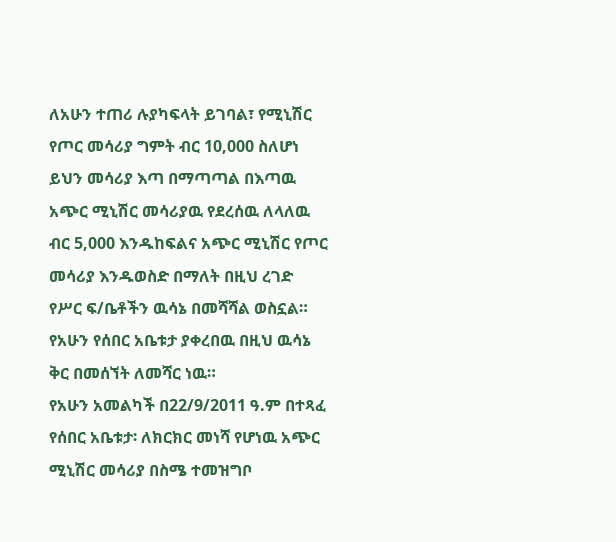ለአሁን ተጠሪ ሉያካፍላት ይገባል፣ የሚኒሽር የጦር መሳሪያ ግምት ብር 10,000 ስለሆነ ይህን መሳሪያ እጣ በማጣጣል በእጣዉ አጭር ሚኒሽር መሳሪያዉ የደረሰዉ ለላለዉ ብር 5,000 እንዱከፍልና አጭር ሚኒሽር የጦር መሳሪያ እንዱወስድ በማለት በዚህ ረገድ የሥር ፍ/ቤቶችን ዉሳኔ በመሻሻል ወስኗል። የአሁን የሰበር አቤቱታ ያቀረበዉ በዚህ ዉሳኔ ቅር በመሰኘት ለመሻር ነዉ።
የአሁን አመልካች በ22/9/2011 ዓ.ም በተጻፈ የሰበር አቤቱታ፡ ለክርክር መነሻ የሆነዉ አጭር ሚኒሽር መሳሪያ በስሜ ተመዝግቦ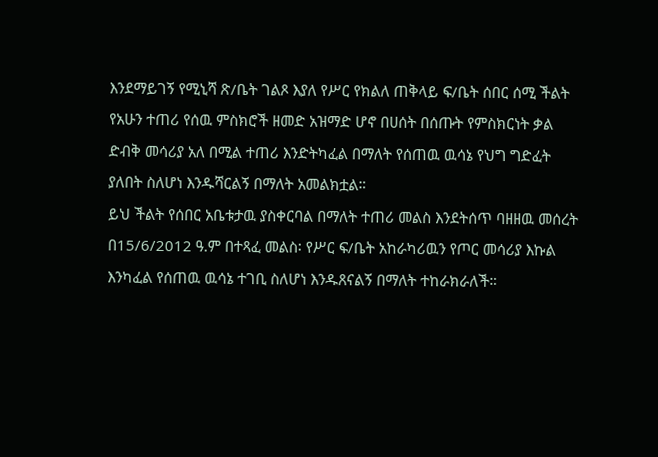እንደማይገኝ የሚኒሻ ጽ/ቤት ገልጾ እያለ የሥር የክልለ ጠቅላይ ፍ/ቤት ሰበር ሰሚ ችልት የአሁን ተጠሪ የሰዉ ምስክሮች ዘመድ አዝማድ ሆኖ በሀሰት በሰጡት የምስክርነት ቃል ድብቅ መሳሪያ አለ በሚል ተጠሪ እንድትካፈል በማለት የሰጠዉ ዉሳኔ የህግ ግድፈት ያለበት ስለሆነ እንዱሻርልኝ በማለት አመልክቷል።
ይህ ችልት የሰበር አቤቱታዉ ያስቀርባል በማለት ተጠሪ መልስ እንደትሰጥ ባዘዘዉ መሰረት በ15/6/2012 ዓ.ም በተጻፈ መልስ፡ የሥር ፍ/ቤት አከራካሪዉን የጦር መሳሪያ እኩል እንካፈል የሰጠዉ ዉሳኔ ተገቢ ስለሆነ እንዱጸናልኝ በማለት ተከራክራለች።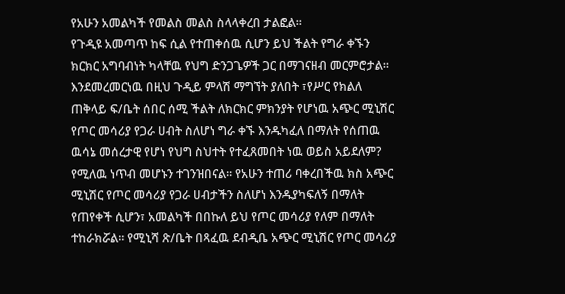የአሁን አመልካች የመልስ መልስ ስላላቀረበ ታልፎል።
የጉዲዩ አመጣጥ ከፍ ሲል የተጠቀሰዉ ሲሆን ይህ ችልት የግራ ቀኙን ክርክር አግባብነት ካላቸዉ የህግ ድንጋጌዎች ጋር በማገናዘብ መርምሮታል። እንደመረመርነዉ በዚህ ጉዲይ ምላሽ ማግኘት ያለበት ፣የሥር የክልለ ጠቅላይ ፍ/ቤት ሰበር ሰሚ ችልት ለክርክር ምክንያት የሆነዉ አጭር ሚኒሽር የጦር መሳሪያ የጋራ ሀብት ስለሆነ ግራ ቀኙ እንዱካፈለ በማለት የሰጠዉ ዉሳኔ መሰረታዊ የሆነ የህግ ስህተት የተፈጸመበት ነዉ ወይስ አይደለም? የሚለዉ ነጥብ መሆኑን ተገንዝበናል። የአሁን ተጠሪ ባቀረበችዉ ክስ አጭር ሚኒሽር የጦር መሳሪያ የጋራ ሀብታችን ስለሆነ እንዱያካፍለኝ በማለት የጠየቀች ሲሆን፣ አመልካች በበኩለ ይህ የጦር መሳሪያ የለም በማለት ተከራክሯል። የሚኒሻ ጽ/ቤት በጻፈዉ ደብዲቤ አጭር ሚኒሽር የጦር መሳሪያ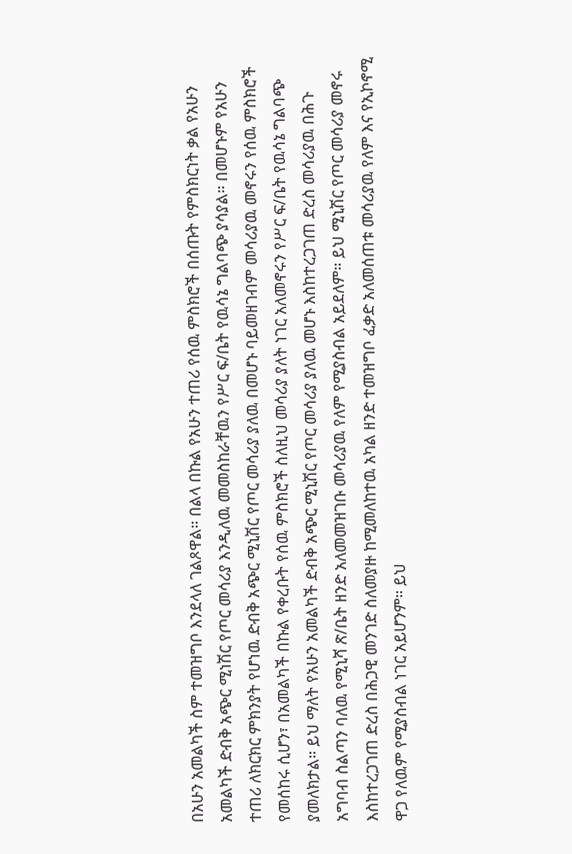በአሁን አመልካች ስም ተመዝግቦ እንደላለ ገልጾዋል። በልላ በኩል የአሁን ተጠሪ የሰዉ ምስክሮች በሰጡት የምስክርነት ቃል የአሁን አመልካች ድብቅ አጭር ሚነሽር የጦር መሳሪያ እንዲለዉ መመስከራቸዉን የሥር ፍ/ቤት የዉሳኔ ግልባጭ ያሳያል። በመሆኑም የአሁን ተጠሪ ለክርክር ምክንያት የሆነዉ ድብቅ አጭር ሚኒሽር የጦር መሳሪያ ያለዉ በመሆኑ ባይመዘገብም መሳሪያዉ መኖሩን የሰዉ ምስክሮች የመሰከሩ ሲሆን፣ በአመልካች በኩል የቀረቡት የሰዉ ምስክሮች ስለዚህ መሳሪያ ያለት ነገር አለመኖሩን የሥር ፍ/ቤት የዉሳኔ ግልባጭ ያመለክታል። ይህ ማለት የአሁን አመልካች ድብቅ አጭር ሚኒሽር የጦር መሳሪያ ያለዉ መሆኑ እስከተረጋገጠ ድረስ መሳሪያዉ በሕጉ አግባብ ስልጣን ባለዉ የሚኒሻ ጽ/ቤት ዘንድ አለመመዝገቡ መሳሪያዉ የለም የሚያስብል አይደለም። ይህ ሚኒሽር የጦር መሳሪያ መኖሩ እስከተረጋገጠ ድረስ በሕጋዊ መንገድ ስለመያዙ ከሚመለከተዉ አካል ዘንድ ተመዝግቦ ፈቃድ አለመሰጠቱ መሳሪያዉ የለም እና የኢኮኖሚ ዋጋ የለዉም የሚያስብል ነገር አይሆንም። ይህ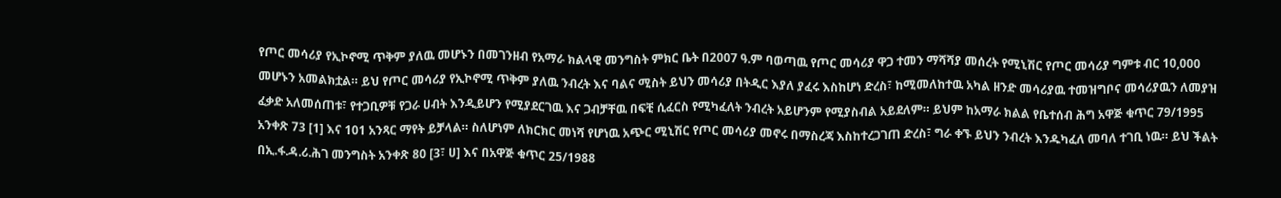የጦር መሳሪያ የኢኮኖሚ ጥቅም ያለዉ መሆኑን በመገንዘብ የአማራ ክልላዊ መንግስት ምክር ቤት በ2007 ዓ.ም ባወጣዉ የጦር መሳሪያ ዋጋ ተመን ማሻሻያ መሰረት የሚኒሽር የጦር መሳሪያ ግምቱ ብር 10,000 መሆኑን አመልክቷል። ይህ የጦር መሳሪያ የኢኮኖሚ ጥቅም ያለዉ ንብረት እና ባልና ሚስት ይህን መሳሪያ በትዲር እያለ ያፈሩ እስከሆነ ድረስ፣ ከሚመለከተዉ አካል ዘንድ መሳሪያዉ ተመዝግቦና መሳሪያዉን ለመያዝ ፈቃድ አለመሰጠቱ፣ የተጋቢዎቹ የጋራ ሀብት እንዲይሆን የሚያደርገዉ እና ጋብቻቸዉ በፍቺ ሲፈርስ የሚካፈለት ንብረት አይሆንም የሚያስብል አይደለም። ይህም ከአማራ ክልል የቤተሰብ ሕግ አዋጅ ቁጥር 79/1995 አንቀጽ 73 [1] እና 101 አንጻር ማየት ይቻላል። ስለሆነም ለክርክር መነሻ የሆነዉ አጭር ሚኒሽር የጦር መሳሪያ መኖሩ በማስረጃ እስከተረጋገጠ ድረስ፣ ግራ ቀኙ ይህን ንብረት እንዱካፈለ መባለ ተገቢ ነዉ። ይህ ችልት በኢ.ፋ.ዳ.ሪ.ሕገ መንግስት አንቀጽ 80 [3፣ ሀ] እና በአዋጅ ቁጥር 25/1988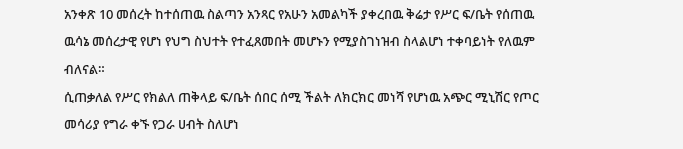አንቀጽ 10 መሰረት ከተሰጠዉ ስልጣን አንጻር የአሁን አመልካች ያቀረበዉ ቅሬታ የሥር ፍ/ቤት የሰጠዉ ዉሳኔ መሰረታዊ የሆነ የህግ ስህተት የተፈጸመበት መሆኑን የሚያስገነዝብ ስላልሆነ ተቀባይነት የለዉም ብለናል።
ሲጠቃለል የሥር የክልለ ጠቅላይ ፍ/ቤት ሰበር ሰሚ ችልት ለክርክር መነሻ የሆነዉ አጭር ሚኒሽር የጦር መሳሪያ የግራ ቀኙ የጋራ ሀብት ስለሆነ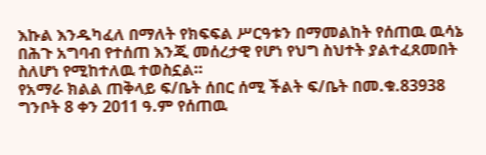እኩል እንዱካፈለ በማለት የክፍፍል ሥርዓቱን በማመልከት የሰጠዉ ዉሳኔ በሕጉ አግባብ የተሰጠ እንጂ መሰረታዊ የሆነ የህግ ስህተት ያልተፈጸመበት ስለሆነ የሚከተለዉ ተወስኗል።
የአማራ ክልል ጠቅላይ ፍ/ቤት ሰበር ሰሚ ችልት ፍ/ቤት በመ.ቁ.83938 ግንቦት 8 ቀን 2011 ዓ.ም የሰጠዉ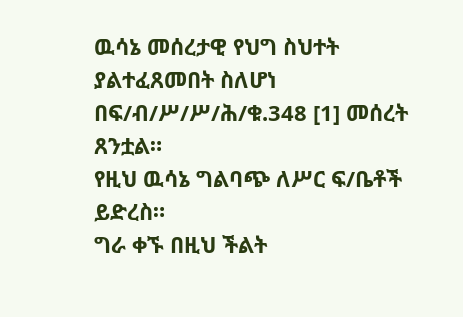ዉሳኔ መሰረታዊ የህግ ስህተት ያልተፈጸመበት ስለሆነ በፍ/ብ/ሥ/ሥ/ሕ/ቁ.348 [1] መሰረት ጸንቷል።
የዚህ ዉሳኔ ግልባጭ ለሥር ፍ/ቤቶች ይድረስ።
ግራ ቀኙ በዚህ ችልት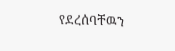የደረሰባቸዉን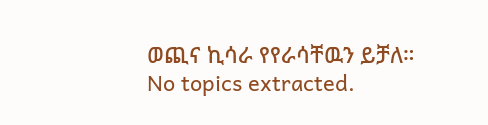ወጪና ኪሳራ የየራሳቸዉን ይቻለ።
No topics extracted.